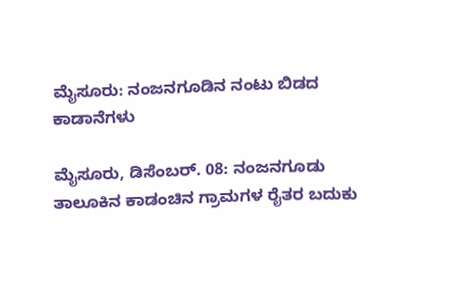ಮೈಸೂರು: ನಂಜನಗೂಡಿನ ನಂಟು ಬಿಡದ ಕಾಡಾನೆಗಳು

ಮೈಸೂರು, ಡಿಸೆಂಬರ್. 08: ನಂಜನಗೂಡು ತಾಲೂಕಿನ ಕಾಡಂಚಿನ ಗ್ರಾಮಗಳ ರೈತರ ಬದುಕು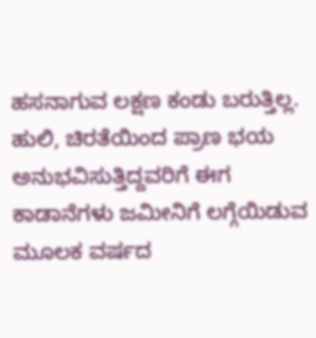ಹಸನಾಗುವ ಲಕ್ಷಣ ಕಂಡು ಬರುತ್ತಿಲ್ಲ. ಹುಲಿ, ಚಿರತೆಯಿಂದ ಪ್ರಾಣ ಭಯ ಅನುಭವಿಸುತ್ತಿದ್ದವರಿಗೆ ಈಗ ಕಾಡಾನೆಗಳು ಜಮೀನಿಗೆ ಲಗ್ಗೆಯಿಡುವ ಮೂಲಕ ವರ್ಷದ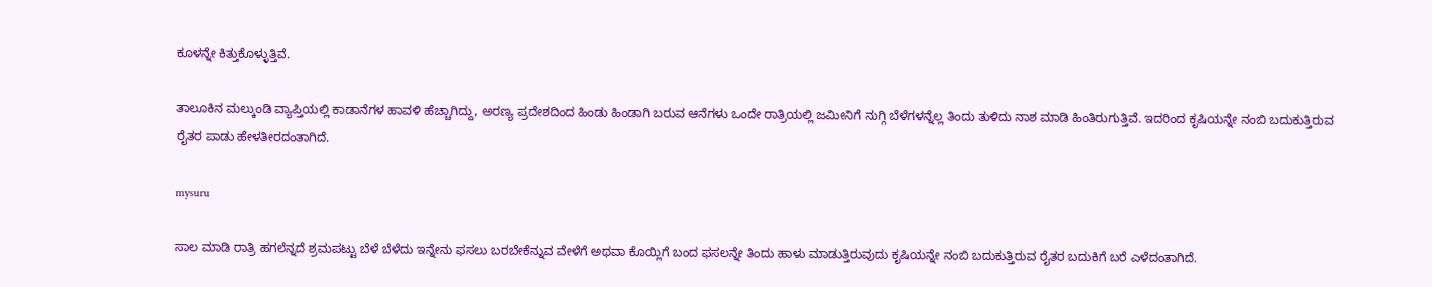ಕೂಳನ್ನೇ ಕಿತ್ತುಕೊಳ್ಳುತ್ತಿವೆ.

ತಾಲೂಕಿನ ಮಲ್ಕುಂಡಿ ವ್ಯಾಪ್ತಿಯಲ್ಲಿ ಕಾಡಾನೆಗಳ ಹಾವಳಿ ಹೆಚ್ಚಾಗಿದ್ದು, ಅರಣ್ಯ ಪ್ರದೇಶದಿಂದ ಹಿಂಡು ಹಿಂಡಾಗಿ ಬರುವ ಆನೆಗಳು ಒಂದೇ ರಾತ್ರಿಯಲ್ಲಿ ಜಮೀನಿಗೆ ನುಗ್ಗಿ ಬೆಳೆಗಳನ್ನೆಲ್ಲ ತಿಂದು ತುಳಿದು ನಾಶ ಮಾಡಿ ಹಿಂತಿರುಗುತ್ತಿವೆ. ಇದರಿಂದ ಕೃಷಿಯನ್ನೇ ನಂಬಿ ಬದುಕುತ್ತಿರುವ ರೈತರ ಪಾಡು ಹೇಳತೀರದಂತಾಗಿದೆ.

mysuru

ಸಾಲ ಮಾಡಿ ರಾತ್ರಿ ಹಗಲೆನ್ನದೆ ಶ್ರಮಪಟ್ಟು ಬೆಳೆ ಬೆಳೆದು ಇನ್ನೇನು ಫಸಲು ಬರಬೇಕೆನ್ನುವ ವೇಳೆಗೆ ಅಥವಾ ಕೊಯ್ಲಿಗೆ ಬಂದ ಫಸಲನ್ನೇ ತಿಂದು ಹಾಳು ಮಾಡುತ್ತಿರುವುದು ಕೃಷಿಯನ್ನೇ ನಂಬಿ ಬದುಕುತ್ತಿರುವ ರೈತರ ಬದುಕಿಗೆ ಬರೆ ಎಳೆದಂತಾಗಿದೆ.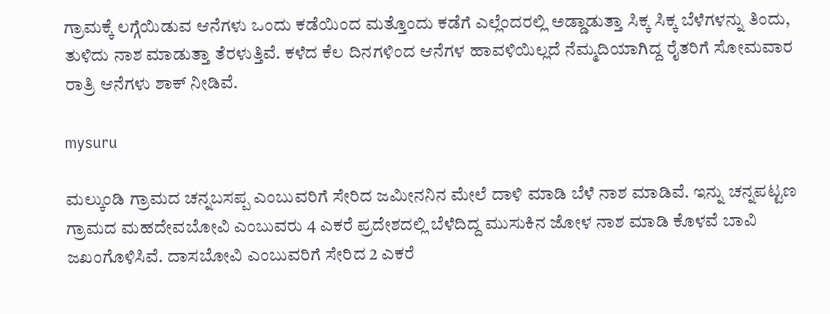ಗ್ರಾಮಕ್ಕೆ ಲಗ್ಗೆಯಿಡುವ ಆನೆಗಳು ಒಂದು ಕಡೆಯಿಂದ ಮತ್ತೊಂದು ಕಡೆಗೆ ಎಲ್ಲೆಂದರಲ್ಲಿ ಅಡ್ಡಾಡುತ್ತಾ ಸಿಕ್ಕ ಸಿಕ್ಕ ಬೆಳೆಗಳನ್ನು ತಿಂದು, ತುಳಿದು ನಾಶ ಮಾಡುತ್ತಾ ತೆರಳುತ್ತಿವೆ. ಕಳೆದ ಕೆಲ ದಿನಗಳಿಂದ ಆನೆಗಳ ಹಾವಳಿಯಿಲ್ಲದೆ ನೆಮ್ಮದಿಯಾಗಿದ್ದ ರೈತರಿಗೆ ಸೋಮವಾರ ರಾತ್ರಿ ಆನೆಗಳು ಶಾಕ್ ನೀಡಿವೆ.

mysuru

ಮಲ್ಕುಂಡಿ ಗ್ರಾಮದ ಚನ್ನಬಸಪ್ಪ ಎಂಬುವರಿಗೆ ಸೇರಿದ ಜಮೀನನಿನ ಮೇಲೆ ದಾಳಿ ಮಾಡಿ ಬೆಳೆ ನಾಶ ಮಾಡಿವೆ. ಇನ್ನು ಚನ್ನಪಟ್ಟಣ ಗ್ರಾಮದ ಮಹದೇವಬೋವಿ ಎಂಬುವರು 4 ಎಕರೆ ಪ್ರದೇಶದಲ್ಲಿ ಬೆಳೆದಿದ್ದ ಮುಸುಕಿನ ಜೋಳ ನಾಶ ಮಾಡಿ ಕೊಳವೆ ಬಾವಿ ಜಖಂಗೊಳಿಸಿವೆ. ದಾಸಬೋವಿ ಎಂಬುವರಿಗೆ ಸೇರಿದ 2 ಎಕರೆ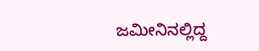ಜಮೀನಿನಲ್ಲಿದ್ದ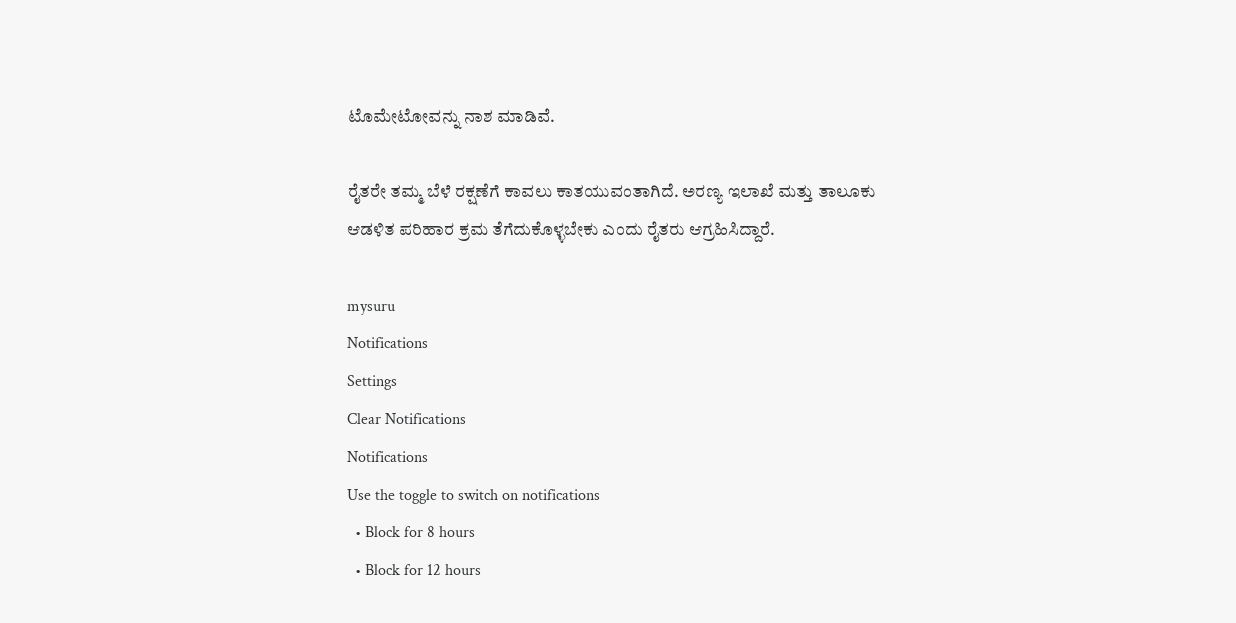ಟೊಮೇಟೋವನ್ನು ನಾಶ ಮಾಡಿವೆ.

ರೈತರೇ ತಮ್ಮ ಬೆಳೆ ರಕ್ಷಣೆಗೆ ಕಾವಲು ಕಾತಯುವಂತಾಗಿದೆ. ಅರಣ್ಯ ಇಲಾಖೆ ಮತ್ತು ತಾಲೂಕು ಆಡಳಿತ ಪರಿಹಾರ ಕ್ರಮ ತೆಗೆದುಕೊಳ್ಳಬೇಕು ಎಂದು ರೈತರು ಆಗ್ರಹಿಸಿದ್ದಾರೆ.

mysuru
Notifications
Settings
Clear Notifications
Notifications
Use the toggle to switch on notifications
  • Block for 8 hours
  • Block for 12 hours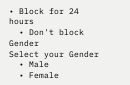• Block for 24 hours
  • Don't block
Gender
Select your Gender
  • Male
  • Female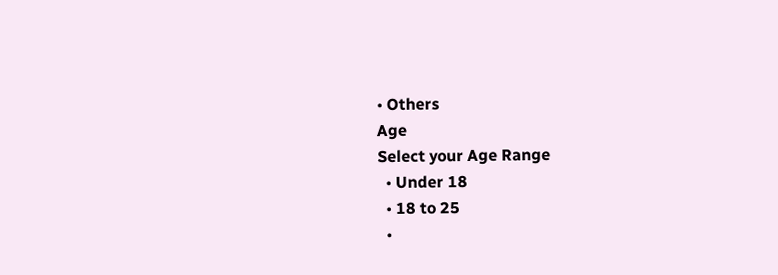• Others
Age
Select your Age Range
  • Under 18
  • 18 to 25
  •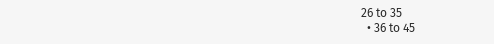26 to 35
  • 36 to 45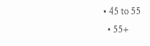• 45 to 55
  • 55+